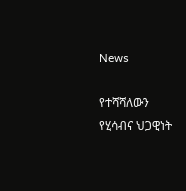News

የተሻሻለውን የሂሳብና ህጋዊነት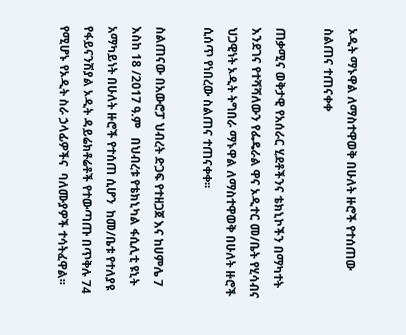ኦዲት ማኑዋል ለማስተዋወቅ በሁለት ዙሮች የተሰጠው ስልጠና ተጠናቀቀ

ጠቃሚና ወቅታዊ የአሰራር ሂደቶችንና ቴክኒኮችን በማካተት እንደገና የተሻሻለውን የፌዴራል ዋና ኦዲተር መ/ቤት የሂሳብና ህጋዊነት ኦዲት ትግበራ ማኑዋል ለማስተዋወቅ በሁለት ዙሮች ሲሰጥ የነበረው ስልጠና ተጠናቀቀ፡፡

ስልጠናው በአውሮፓ ህብረት ድጋፍ የተዘጋጀ እና ከሀምሌ 7 እስከ 18 /2017 ዓ.ም   በህብረቱ የቴክኒካል ፋሲሊቲ ዩኒት አማካይነት በሁለት ዙሮች የተሰጠ ሲሆን  ከመ/ቤቱ የተለያዩ የፋይናንሽያል ኦዲት ዳይሬክቶሬቶች የተውጣጡ በጥቅሉ 74 የሚሆኑ የኦዲት ስራ ኃላፊዎችና  ባለሙያዎች ተሳትፈዋል፡፡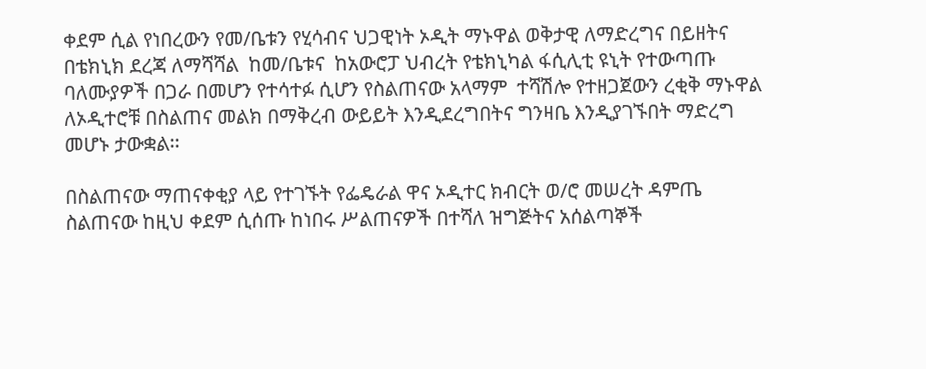ቀደም ሲል የነበረውን የመ/ቤቱን የሂሳብና ህጋዊነት ኦዲት ማኑዋል ወቅታዊ ለማድረግና በይዘትና በቴክኒክ ደረጃ ለማሻሻል  ከመ/ቤቱና  ከአውሮፓ ህብረት የቴክኒካል ፋሲሊቲ ዩኒት የተውጣጡ ባለሙያዎች በጋራ በመሆን የተሳተፉ ሲሆን የስልጠናው አላማም  ተሻሽሎ የተዘጋጀውን ረቂቅ ማኑዋል ለኦዲተሮቹ በስልጠና መልክ በማቅረብ ውይይት እንዲደረግበትና ግንዛቤ እንዲያገኙበት ማድረግ መሆኑ ታውቋል፡፡

በስልጠናው ማጠናቀቂያ ላይ የተገኙት የፌዴራል ዋና ኦዲተር ክብርት ወ/ሮ መሠረት ዳምጤ ስልጠናው ከዚህ ቀደም ሲሰጡ ከነበሩ ሥልጠናዎች በተሻለ ዝግጅትና አሰልጣኞች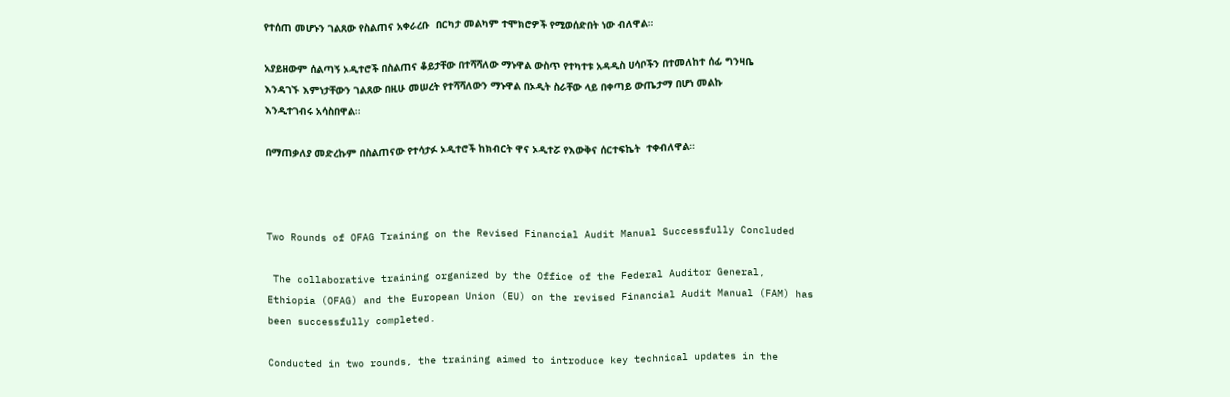የተሰጠ መሆኑን ገልጸው የስልጠና አቀራረቡ  በርካታ መልካም ተሞክሮዎች የሚወሰድበት ነው ብለዋል።

አያይዘውም ሰልጣኝ ኦዲተሮች በስልጠና ቆይታቸው በተሻሻለው ማኑዋል ውስጥ የተካተቱ አዳዲስ ሀሳቦችን በተመለከተ ሰፊ ግንዛቤ እንዳገኙ እምነታቸውን ገልጸው በዚሁ መሠረት የተሻሻለውን ማኑዋል በኦዲት ስራቸው ላይ በቀጣይ ውጤታማ በሆነ መልኩ እንዲተገብሩ አሳስበዋል፡፡

በማጠቃለያ መድረኩም በስልጠናው የተሳታፉ ኦዲተሮች ከክብርት ዋና ኦዲተሯ የእውቅና ሰርተፍኬት  ተቀብለዋል።



Two Rounds of OFAG Training on the Revised Financial Audit Manual Successfully Concluded

 The collaborative training organized by the Office of the Federal Auditor General, Ethiopia (OFAG) and the European Union (EU) on the revised Financial Audit Manual (FAM) has been successfully completed.

Conducted in two rounds, the training aimed to introduce key technical updates in the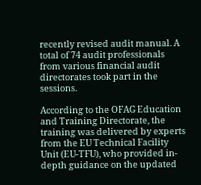recently revised audit manual. A total of 74 audit professionals from various financial audit directorates took part in the sessions.

According to the OFAG Education and Training Directorate, the training was delivered by experts from the EU Technical Facility Unit (EU-TFU), who provided in-depth guidance on the updated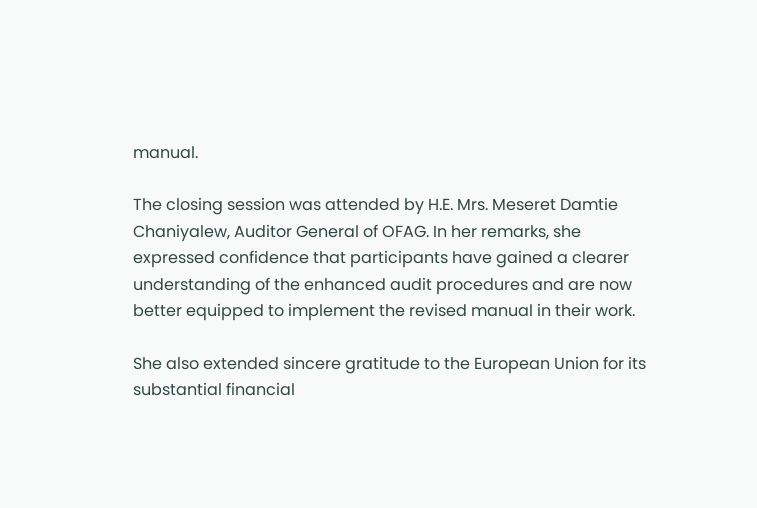manual.

The closing session was attended by H.E. Mrs. Meseret Damtie Chaniyalew, Auditor General of OFAG. In her remarks, she expressed confidence that participants have gained a clearer understanding of the enhanced audit procedures and are now better equipped to implement the revised manual in their work.

She also extended sincere gratitude to the European Union for its substantial financial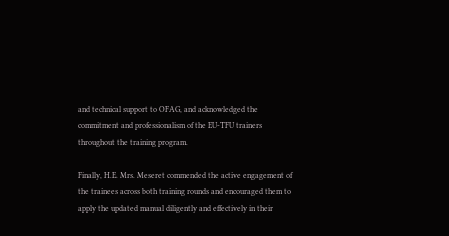and technical support to OFAG, and acknowledged the commitment and professionalism of the EU-TFU trainers throughout the training program.

Finally, H.E. Mrs. Meseret commended the active engagement of the trainees across both training rounds and encouraged them to apply the updated manual diligently and effectively in their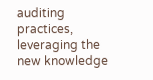auditing practices, leveraging the new knowledge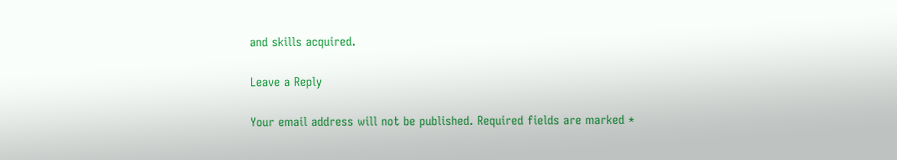and skills acquired.

Leave a Reply

Your email address will not be published. Required fields are marked *